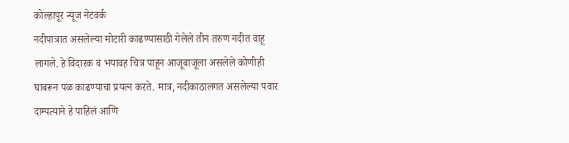कोल्हापूर न्यूज नेटवर्क
नदीपात्रात असलेल्या मोटारी काढण्यासाठी गेलेले तीन तरुण नदीत वाहू लागले. हे विदारक व भयावह चित्र पाहून आजूबाजूला असलेले कोणीही घाबरून पळ काढण्याचा प्रयत्न करते. मात्र, नदीकाठालगत असलेल्या पवार दाम्पत्याने हे पाहिलं आणि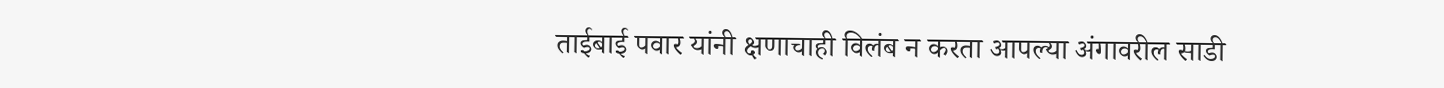ताईबाई पवार यांनी क्षणाचाही विलंब न करता आपल्या अंगावरील साडी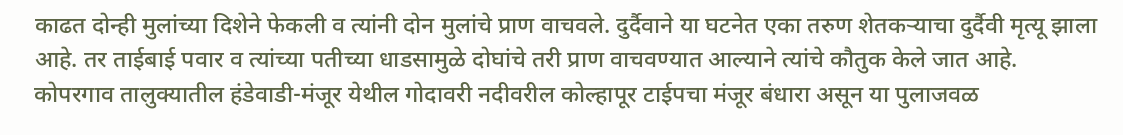काढत दोन्ही मुलांच्या दिशेने फेकली व त्यांनी दोन मुलांचे प्राण वाचवले. दुर्दैवाने या घटनेत एका तरुण शेतकऱ्याचा दुर्दैवी मृत्यू झाला आहे. तर ताईबाई पवार व त्यांच्या पतीच्या धाडसामुळे दोघांचे तरी प्राण वाचवण्यात आल्याने त्यांचे कौतुक केले जात आहे.
कोपरगाव तालुक्यातील हंडेवाडी-मंजूर येथील गोदावरी नदीवरील कोल्हापूर टाईपचा मंजूर बंधारा असून या पुलाजवळ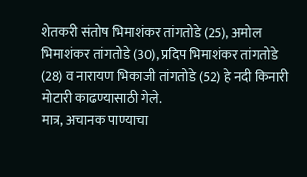शेतकरी संतोष भिमाशंकर तांगतोडे (25), अमोल भिमाशंकर तांगतोडे (30), प्रदिप भिमाशंकर तांगतोडे (28) व नारायण भिकाजी तांगतोडे (52) हे नदी किनारी मोटारी काढण्यासाठी गेले.
मात्र, अचानक पाण्याचा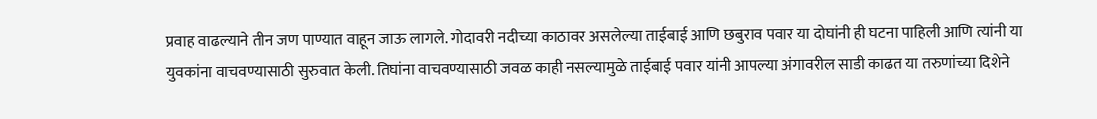प्रवाह वाढल्याने तीन जण पाण्यात वाहून जाऊ लागले. गोदावरी नदीच्या काठावर असलेल्या ताईबाई आणि छबुराव पवार या दोघांनी ही घटना पाहिली आणि त्यांनी या युवकांना वाचवण्यासाठी सुरुवात केली. तिघांना वाचवण्यासाठी जवळ काही नसल्यामुळे ताईबाई पवार यांनी आपल्या अंगावरील साडी काढत या तरुणांच्या दिशेने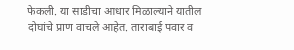फेकली. या साडीचा आधार मिळाल्याने यातील दोघांचे प्राण वाचले आहेत. ताराबाई पवार व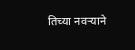तिच्या नवऱ्याने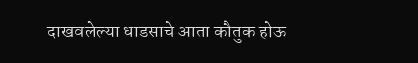दाखवलेल्या धाडसाचे आता कौतुक होऊ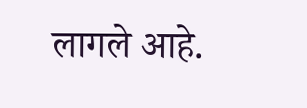लागले आहे.